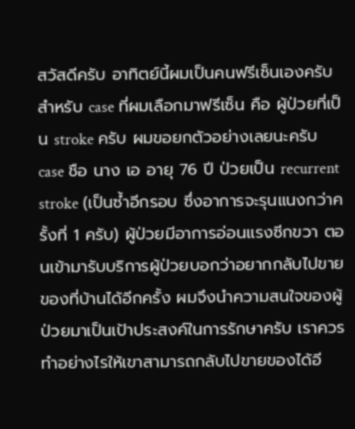สวัสดีครับ อาทิตย์นี้ผมเป็นคนฟรีเซ็นเองครับ สำหรับ case ที่ผมเลือกมาฟรีเซ็น คือ ผู้ป่วยที่เป็น stroke ครับ ผมขอยกตัวอย่างเลยนะครับ
case ชือ นาง เอ อายุ 76 ปี ป่วยเป็น recurrent stroke (เป็นซ้ำอีกรอบ ซึ่งอาการจะรุนแนงกว่าครั้งที่ 1 ครับ) ผู้ป่วยมีอาการอ่อนแรงซีกขวา ตอนเข้ามารับบริการผู้ป่วยบอกว่าอยากกลับไปขายของที่บ้านได้อีกครั้ง ผมจึงนำความสนใจของผู้ป่วยมาเป็นเป้าประสงค์ในการรักษาครับ เราควรทำอย่างไรให้เขาสามารถกลับไปขายของได้อี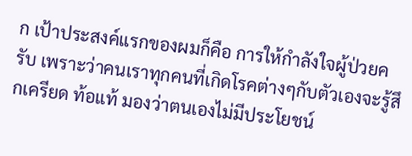ก เป้าประสงค์แรกของผมก็คือ การให้กำลังใจผู้ป่วยครับ เพราะว่าคนเราทุกคนที่เกิดโรคต่างๆกับตัวเองจะรู้สึกเครียด ท้อแท้ มองว่าตนเองไม่มีประโยชน์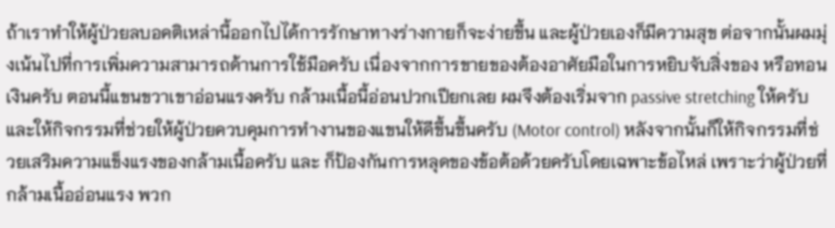ถ้าเราทำให้ผู้ป่วยลบอคติเหล่านี้ออกไปได้การรักษาทางร่างกายก็จะง่ายขึ้น และผู้ป่วยเองก็มีความสุข ต่อจากนั้นผมมุ่งเน้นไปที่การเพิ่มความสามารถด้านการใช้มือครับ เนื่องจากการขายของต้องอาศัยมือในการหยิบจับสิ่งของ หรือทอนเงินครับ ตอนนี้แขนขวาเขาอ่อนแรงครับ กล้ามเนื้อนี้อ่อนปวกเปียกเลย ผมจึงต้องเริ่มจาก passive stretching ให้ครับ และให้กิจกรรมที่ช่วยให้ผู้ป่วยควบคุมการทำงานของแขนให้ดีขึ้นขึ้นครับ (Motor control) หลังจากนั้นก็ให้กิจกรรมที่ช่วยเสริมความแข็งแรงของกล้ามเนื้อครับ และ ก็ป้องกันการหลุดของข้อต้อด้วยครับโดยเฉพาะข้อไหล่ เพราะว่าผู้ป่วยที่กล้ามเนื้ออ่อนแรง พวก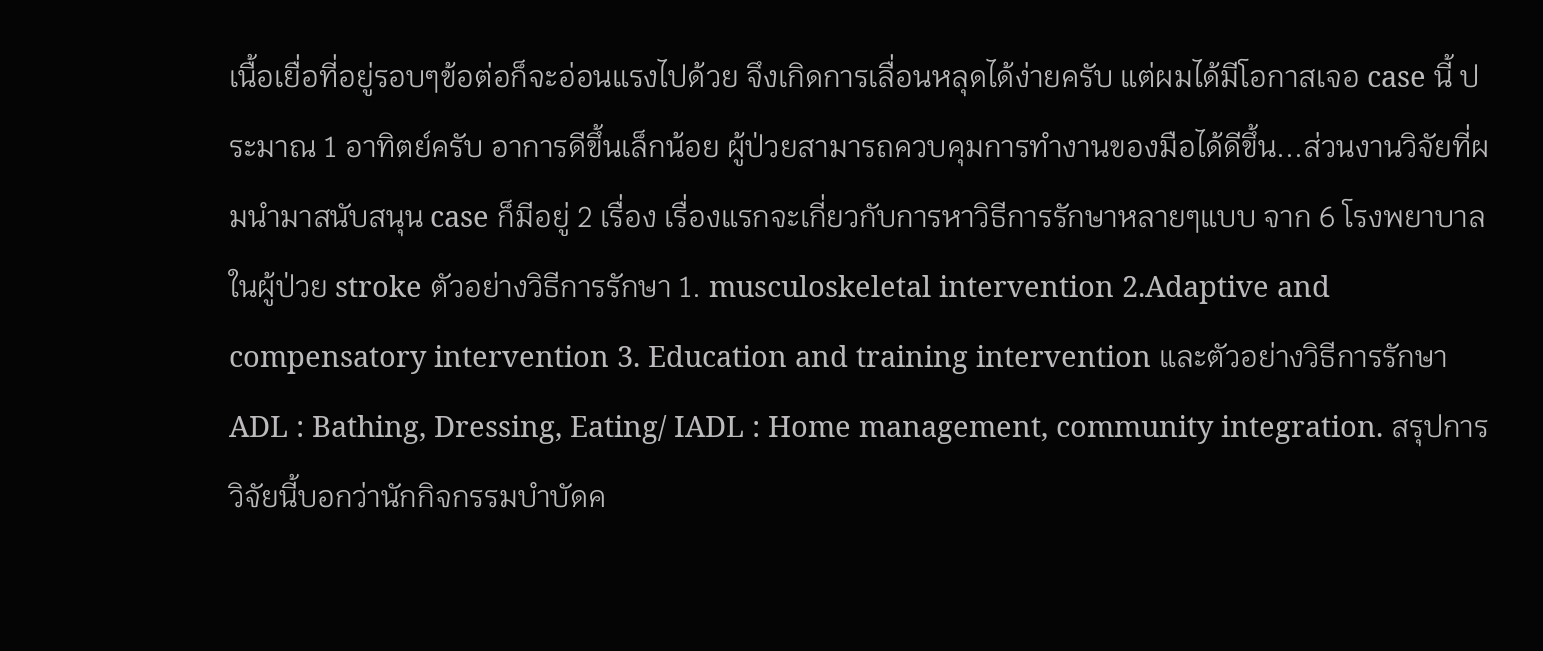เนื้อเยื่อที่อยู่รอบๆข้อต่อก็จะอ่อนแรงไปด้วย จึงเกิดการเลื่อนหลุดได้ง่ายครับ แต่ผมได้มีโอกาสเจอ case นี้ ประมาณ 1 อาทิตย์ครับ อาการดีขึ้นเล็กน้อย ผู้ป่วยสามารถควบคุมการทำงานของมือได้ดีขึ้น...ส่วนงานวิจัยที่ผมนำมาสนับสนุน case ก็มีอยู่ 2 เรื่อง เรื่องแรกจะเกี่ยวกับการหาวิธีการรักษาหลายๆแบบ จาก 6 โรงพยาบาลในผู้ป่วย stroke ตัวอย่างวิธีการรักษา 1. musculoskeletal intervention 2.Adaptive and compensatory intervention 3. Education and training intervention และตัวอย่างวิธีการรักษา ADL : Bathing, Dressing, Eating/ IADL : Home management, community integration. สรุปการวิจัยนี้บอกว่านักกิจกรรมบำบัดค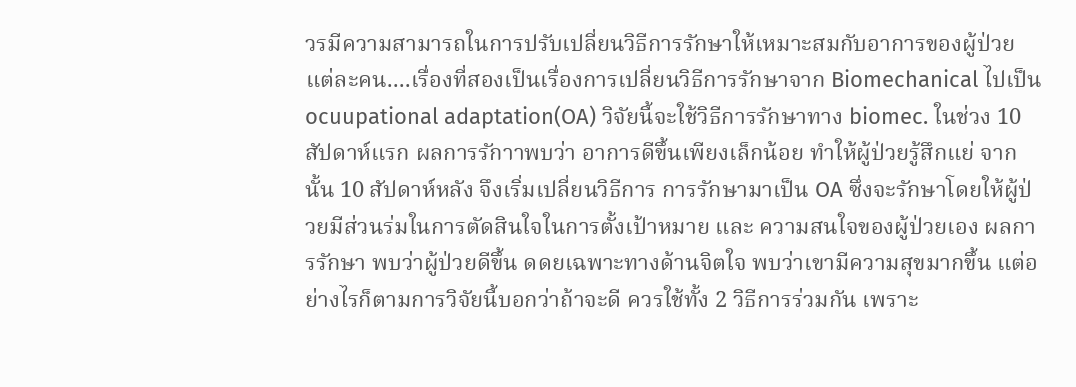วรมีความสามารถในการปรับเปลี่ยนวิธีการรักษาให้เหมาะสมกับอาการของผู้ป่วยแต่ละคน....เรื่องที่สองเป็นเรื่องการเปลี่ยนวิธีการรักษาจาก Biomechanical ไปเป็น ocuupational adaptation(OA) วิจัยนี้จะใช้วิธีการรักษาทาง biomec. ในช่วง 10 สัปดาห์แรก ผลการรักาาพบว่า อาการดีขึ้นเพียงเล็กน้อย ทำให้ผู้ป่วยรู้สึกแย่ จากนั้น 10 สัปดาห์หลัง จึงเริ่มเปลี่ยนวิธีการ การรักษามาเป็น OA ซึ่งจะรักษาโดยให้ผู้ป่วยมีส่วนร่มในการตัดสินใจในการตั้งเป้าหมาย และ ความสนใจของผู้ป่วยเอง ผลการรักษา พบว่าผู้ป่วยดีขึ้น ดดยเฉพาะทางด้านจิตใจ พบว่าเขามีความสุขมากขึ้น แต่อย่างไรก็ตามการวิจัยนี้บอกว่าถ้าจะดี ควรใช้ทั้ง 2 วิธีการร่วมกัน เพราะ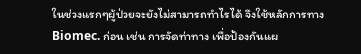ในช่วงแรกๆผู้ป่วยจะยังไม่สามารถทำไรได้ จึงใช้หลักการทาง Biomec. ก่อน เช่น การจัดท่าทาง เพื่อป้องกันแผ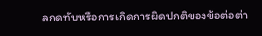ลกดทับหรือการเกิดการผิดปกติของข้อต่อต่า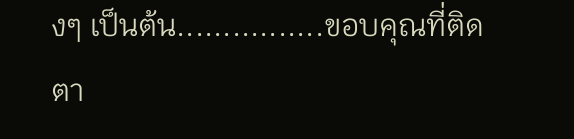งๆ เป็นต้น................ขอบคุณที่ติดตา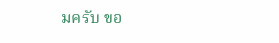มครับ ขอ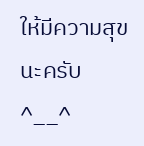ให้มีความสุขนะครับ^__^